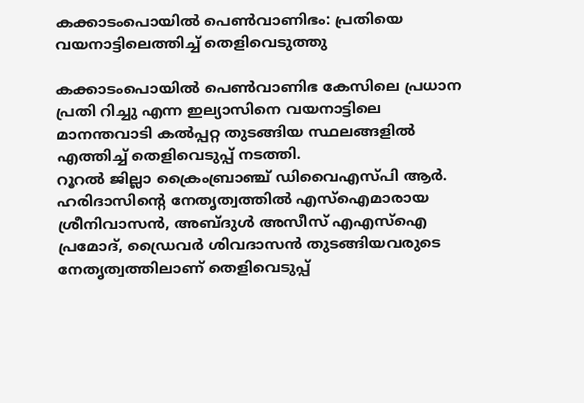കക്കാടംപൊയിൽ പെൺവാണിഭം: പ്രതിയെ വയനാട്ടിലെത്തിച്ച് തെളിവെടുത്തു

കക്കാടംപൊയിൽ പെൺവാണിഭ കേസിലെ പ്രധാന പ്രതി റിച്ചു എന്ന ഇല്യാസിനെ വയനാട്ടിലെ മാനന്തവാടി കൽപ്പറ്റ തുടങ്ങിയ സ്ഥലങ്ങളിൽ എത്തിച്ച് തെളിവെടുപ്പ് നടത്തി.
റൂറൽ ജില്ലാ ക്രൈംബ്രാഞ്ച് ഡിവൈഎസ്പി ആർ. ഹരിദാസിന്റെ നേതൃത്വത്തിൽ എസ്ഐമാരായ ശ്രീനിവാസൻ, അബ്ദുൾ അസീസ് എഎസ്ഐ പ്രമോദ്, ഡ്രൈവർ ശിവദാസൻ തുടങ്ങിയവരുടെ നേതൃത്വത്തിലാണ് തെളിവെടുപ്പ്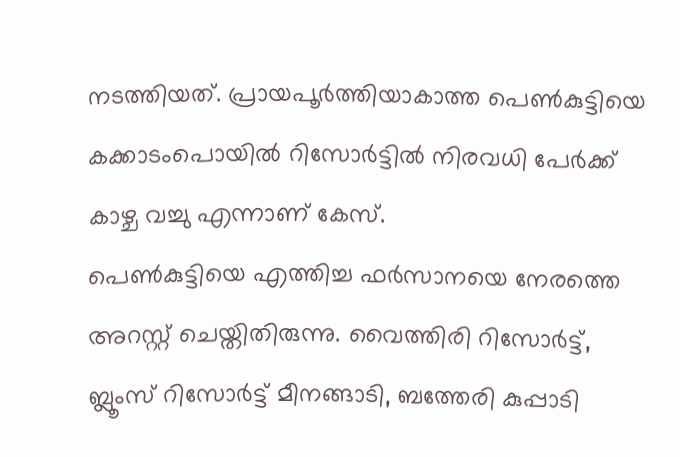നടത്തിയത്. പ്രായപൂർത്തിയാകാത്ത പെൺകുട്ടിയെ കക്കാടംപൊയിൽ റിസോർട്ടിൽ നിരവധി പേർക്ക് കാഴ്ച വച്ചു എന്നാണ് കേസ്.
പെൺകുട്ടിയെ എത്തിച്ച ഫർസാനയെ നേരത്തെ അറസ്റ്റ് ചെയ്തിതിരുന്നു. വൈത്തിരി റിസോർട്ട്, ബ്ലൂംസ് റിസോർട്ട് മീനങ്ങാടി, ബത്തേരി കുപ്പാടി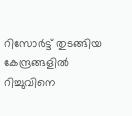റിസോർട്ട് തുടങ്ങിയ കേന്ദ്രങ്ങളിൽ റിച്ചുവിനെ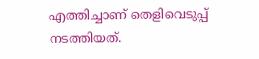എത്തിച്ചാണ് തെളിവെടുപ്പ് നടത്തിയത്.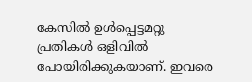കേസിൽ ഉൾപ്പെട്ടമറ്റു പ്രതികൾ ഒളിവിൽ പോയിരിക്കുകയാണ്. ഇവരെ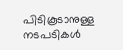പിടികൂടാനുള്ള നടപടികൾ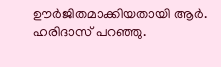ഊർജിതമാക്കിയതായി ആർ. ഹരിദാസ് പറഞ്ഞു.